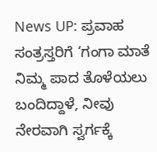News UP: ಪ್ರವಾಹ ಸಂತ್ರಸ್ತರಿಗೆ ‘ಗಂಗಾ ಮಾತೆ ನಿಮ್ಮ ಪಾದ ತೊಳೆಯಲು ಬಂದಿದ್ದಾಳೆ, ನೀವು ನೇರವಾಗಿ ಸ್ವರ್ಗಕ್ಕೆ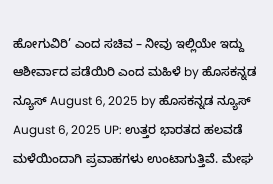ಹೋಗುವಿರಿ’ ಎಂದ ಸಚಿವ – ನೀವು ಇಲ್ಲಿಯೇ ಇದ್ದು ಆಶೀರ್ವಾದ ಪಡೆಯಿರಿ ಎಂದ ಮಹಿಳೆ by ಹೊಸಕನ್ನಡ ನ್ಯೂಸ್ August 6, 2025 by ಹೊಸಕನ್ನಡ ನ್ಯೂಸ್ August 6, 2025 UP: ಉತ್ತರ ಭಾರತದ ಹಲವಡೆ ಮಳೆಯಿಂದಾಗಿ ಪ್ರವಾಹಗಳು ಉಂಟಾಗುತ್ತಿವೆ. ಮೇಘ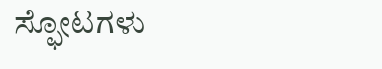ಸ್ಫೋಟಗಳು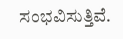ಸಂಭವಿಸುತ್ತಿವೆ.